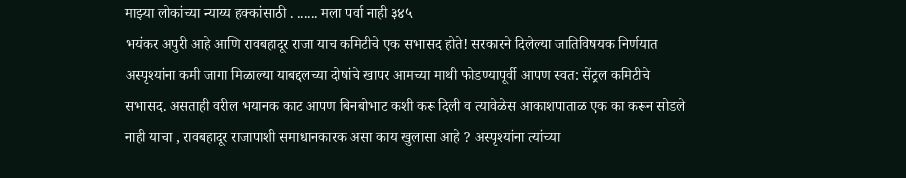माझ्या लोकांच्या न्याय्य हक्कांसाठी . ...... मला पर्वा नाही ३४५
भयंकर अपुरी आहे आणि रावबहादूर राजा याच कमिटीचे एक सभासद होते! सरकारने दिलेल्या जातिविषयक निर्णयात अस्पृश्यांना कमी जागा मिळाल्या याबद्दलच्या दोषांचे खापर आमच्या माथी फोडण्यापूर्वी आपण स्वत: सेंट्रल कमिटीचे सभासद. असताही वरील भयानक काट आपण बिनबोभाट कशी करू दिली व त्यावेळेस आकाशपाताळ एक का करून सोडले नाही याचा , रावबहादूर राजापाशी समाधानकारक असा काय खुलासा आहे ? अस्पृश्यांना त्यांच्या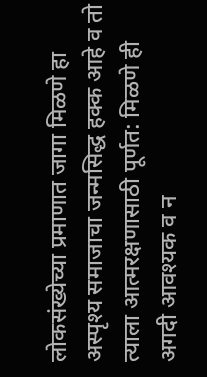लोकसंख्येच्या प्रमाणात जागा मिळणे हा अस्पृश्य समाजाचा जन्मसिद्ध हक्क आहे व तो त्याला आत्मरक्षणासाठी पूर्णत: मिळणे ही अगदी आवश्यक व न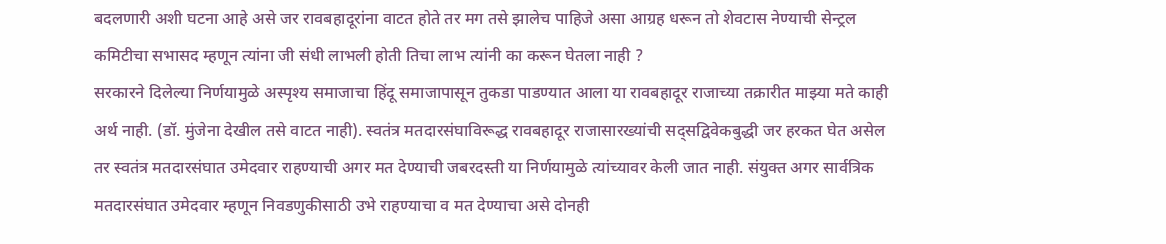बदलणारी अशी घटना आहे असे जर रावबहादूरांना वाटत होते तर मग तसे झालेच पाहिजे असा आग्रह धरून तो शेवटास नेण्याची सेन्ट्रल कमिटीचा सभासद म्हणून त्यांना जी संधी लाभली होती तिचा लाभ त्यांनी का करून घेतला नाही ?
सरकारने दिलेल्या निर्णयामुळे अस्पृश्य समाजाचा हिंदू समाजापासून तुकडा पाडण्यात आला या रावबहादूर राजाच्या तक्रारीत माझ्या मते काही अर्थ नाही. (डॉ. मुंजेना देखील तसे वाटत नाही). स्वतंत्र मतदारसंघाविरूद्ध रावबहादूर राजासारख्यांची सद्सद्विवेकबुद्धी जर हरकत घेत असेल तर स्वतंत्र मतदारसंघात उमेदवार राहण्याची अगर मत देण्याची जबरदस्ती या निर्णयामुळे त्यांच्यावर केली जात नाही. संयुक्त अगर सार्वत्रिक मतदारसंघात उमेदवार म्हणून निवडणुकीसाठी उभे राहण्याचा व मत देण्याचा असे दोनही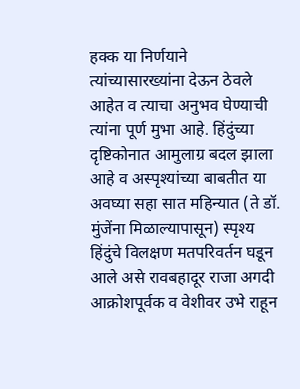हक्क या निर्णयाने त्यांच्यासारख्यांना देऊन ठेवले आहेत व त्याचा अनुभव घेण्याची त्यांना पूर्ण मुभा आहे. हिंदुंच्या दृष्टिकोनात आमुलाग्र बदल झाला आहे व अस्पृश्यांच्या बाबतीत या अवघ्या सहा सात महिन्यात (ते डॉ. मुंजेंना मिळाल्यापासून) स्पृश्य हिंदुंचे विलक्षण मतपरिवर्तन घडून आले असे रावबहादूर राजा अगदी आक्रोशपूर्वक व वेशीवर उभे राहून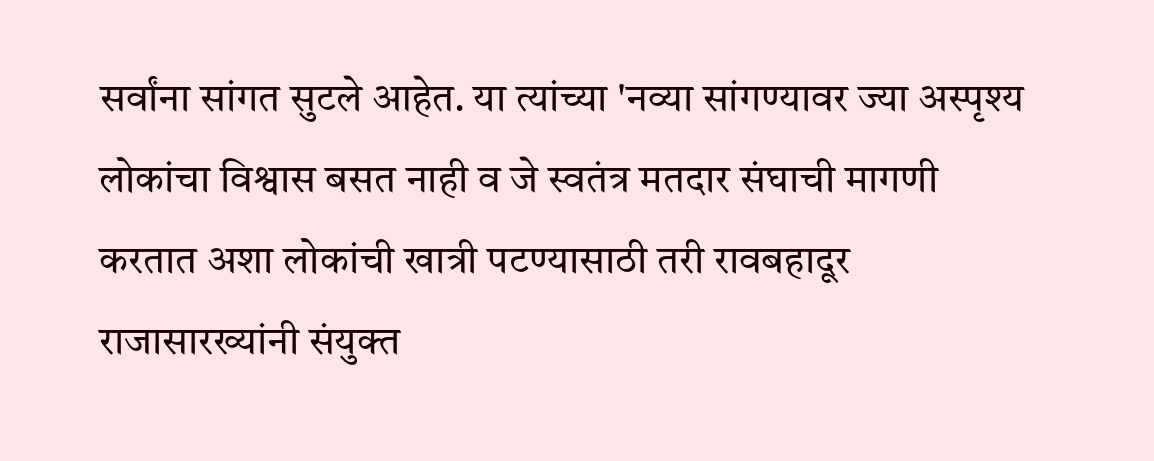सर्वांना सांगत सुटले आहेत. या त्यांच्या 'नव्या सांगण्यावर ज्या अस्पृश्य लोकांचा विश्वास बसत नाही व जे स्वतंत्र मतदार संघाची मागणी करतात अशा लोकांची खात्री पटण्यासाठी तरी रावबहादूर राजासारख्यांनी संयुक्त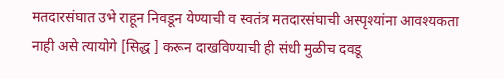मतदारसंघात उभे राहून निवडून येण्याची व स्वतंत्र मतदारसंघाची अस्पृश्यांना आवश्यकता नाही असे त्यायोगे [सिद्ध ] करून दाखविण्याची ही संधी मुळीच दवडू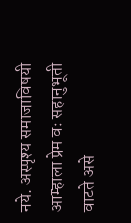नये. अस्पृश्य समाजाविषयी आम्हाला प्रेम वः सहानुभूती वाटते असे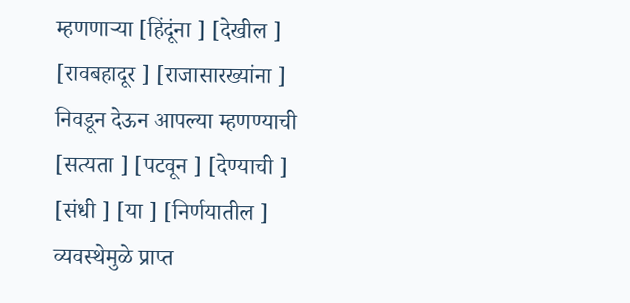म्हणणाऱ्या [हिंदूंना ] [देखील ] [रावबहादूर ] [राजासारख्यांना ] निवडून देऊन आपल्या म्हणण्याची [सत्यता ] [पटवून ] [देण्याची ] [संधी ] [या ] [निर्णयातील ] व्यवस्थेमुळे प्राप्त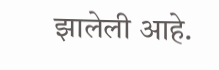झालेली आहे.